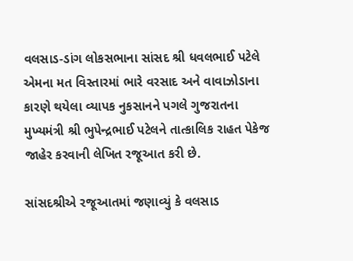વલસાડ-ડાંગ લોકસભાના સાંસદ શ્રી ધવલભાઈ પટેલે એમના મત વિસ્તારમાં ભારે વરસાદ અને વાવાઝોડાના કારણે થયેલા વ્યાપક નુકસાનને પગલે ગુજરાતના મુખ્યમંત્રી શ્રી ભુપેન્દ્રભાઈ પટેલને તાત્કાલિક રાહત પેકેજ જાહેર કરવાની લેખિત રજૂઆત કરી છે.

સાંસદશ્રીએ રજૂઆતમાં જણાવ્યું કે વલસાડ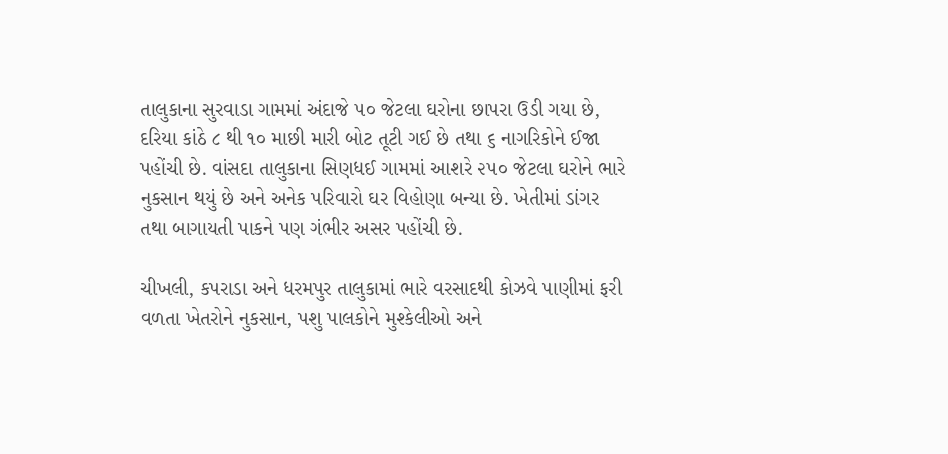તાલુકાના સુરવાડા ગામમાં અંદાજે ૫૦ જેટલા ઘરોના છાપરા ઉડી ગયા છે, દરિયા કાંઠે ૮ થી ૧૦ માછી મારી બોટ તૂટી ગઈ છે તથા ૬ નાગરિકોને ઈજા પહોંચી છે. વાંસદા તાલુકાના સિણધઈ ગામમાં આશરે ૨૫૦ જેટલા ઘરોને ભારે નુકસાન થયું છે અને અનેક પરિવારો ઘર વિહોણા બન્યા છે. ખેતીમાં ડાંગર તથા બાગાયતી પાકને પણ ગંભીર અસર પહોંચી છે.

ચીખલી, કપરાડા અને ધરમપુર તાલુકામાં ભારે વરસાદથી કોઝવે પાણીમાં ફરી વળતા ખેતરોને નુકસાન, પશુ પાલકોને મુશ્કેલીઓ અને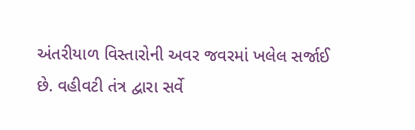અંતરીયાળ વિસ્તારોની અવર જવરમાં ખલેલ સર્જાઈ છે. વહીવટી તંત્ર દ્વારા સર્વે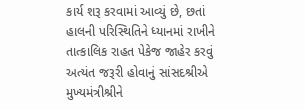કાર્ય શરૂ કરવામાં આવ્યું છે, છતાં હાલની પરિસ્થિતિને ધ્યાનમાં રાખીને તાત્કાલિક રાહત પેકેજ જાહેર કરવું અત્યંત જરૂરી હોવાનું સાંસદશ્રીએ મુખ્યમંત્રીશ્રીને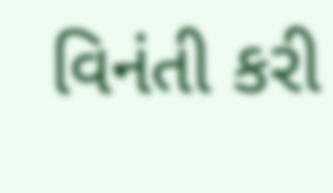વિનંતી કરી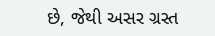છે, જેથી અસર ગ્રસ્ત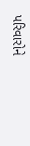પરિવારોને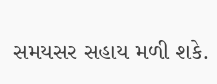સમયસર સહાય મળી શકે.